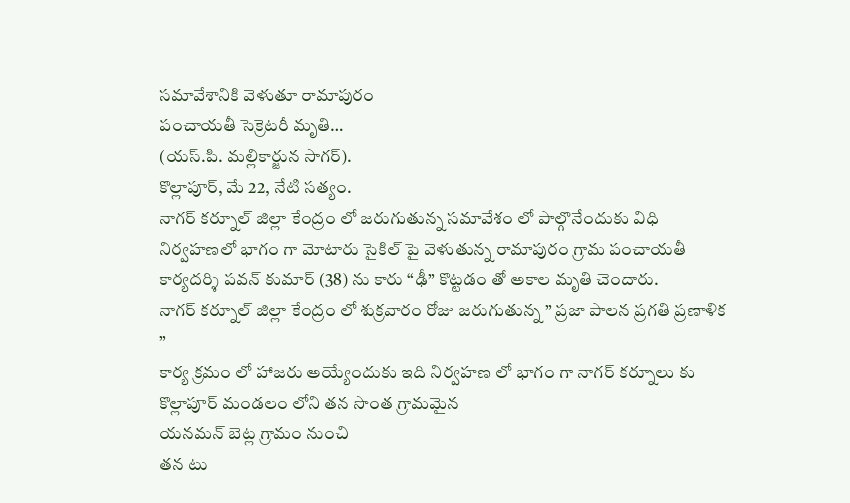సమావేశానికి వెళుతూ రామాపురం
పంచాయతీ సెక్రెటరీ మృతి…
(యస్.పి. మల్లికార్జున సాగర్).
కొల్లాపూర్, మే 22, నేటి సత్యం.
నాగర్ కర్నూల్ జిల్లా కేంద్రం లో జరుగుతున్న సమావేశం లో పాల్గొనేందుకు విధి నిర్వహణలో భాగం గా మోటారు సైకిల్ పై వెళుతున్న రామాపురం గ్రామ పంచాయతీ కార్యదర్శి పవన్ కుమార్ (38) ను కారు “ఢీ” కొట్టడం తో అకాల మృతి చెందారు.
నాగర్ కర్నూల్ జిల్లా కేంద్రం లో శుక్రవారం రోజు జరుగుతున్న ” ప్రజా పాలన ప్రగతి ప్రణాళిక ”
కార్య క్రమం లో హాజరు అయ్యేందుకు ఇది నిర్వహణ లో భాగం గా నాగర్ కర్నూలు కు కొల్లాపూర్ మండలం లోని తన సొంత గ్రామమైన
యనమన్ బెట్ల గ్రామం నుంచి
తన టు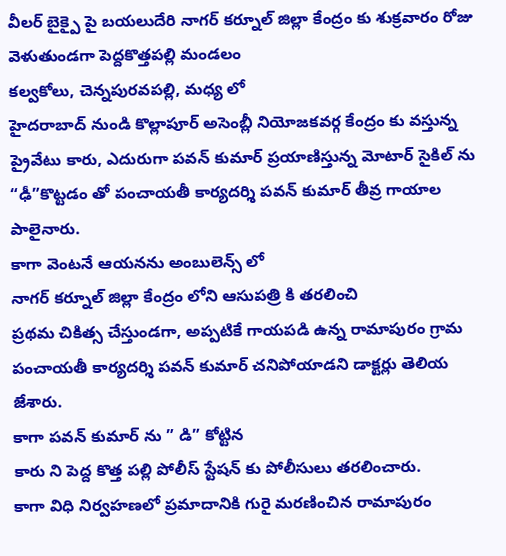వీలర్ బైక్పై పై బయలుదేరి నాగర్ కర్నూల్ జిల్లా కేంద్రం కు శుక్రవారం రోజు వెళుతుండగా పెద్దకొత్తపల్లి మండలం
కల్వకోలు, చెన్నపురవపల్లి, మధ్య లో
హైదరాబాద్ నుండి కొల్లాపూర్ అసెంబ్లీ నియోజకవర్గ కేంద్రం కు వస్తున్న ప్రైవేటు కారు, ఎదురుగా పవన్ కుమార్ ప్రయాణిస్తున్న మోటార్ సైకిల్ ను “ఢీ”కొట్టడం తో పంచాయతీ కార్యదర్శి పవన్ కుమార్ తీవ్ర గాయాల పాలైనారు.
కాగా వెంటనే ఆయనను అంబులెన్స్ లో
నాగర్ కర్నూల్ జిల్లా కేంద్రం లోని ఆసుపత్రి కి తరలించి
ప్రథమ చికిత్స చేస్తుండగా, అప్పటికే గాయపడి ఉన్న రామాపురం గ్రామ పంచాయతీ కార్యదర్శి పవన్ కుమార్ చనిపోయాడని డాక్టర్లు తెలియ జేశారు.
కాగా పవన్ కుమార్ ను ” డి” కోట్టిన
కారు ని పెద్ద కొత్త పల్లి పోలీస్ స్టేషన్ కు పోలీసులు తరలించారు.
కాగా విధి నిర్వహణలో ప్రమాదానికి గురై మరణించిన రామాపురం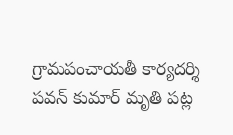గ్రామపంచాయతీ కార్యదర్శి పవన్ కుమార్ మృతి పట్ల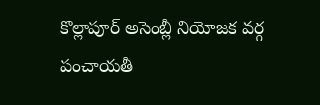కొల్లాపూర్ అసెంబ్లీ నియోజక వర్గ పంచాయతీ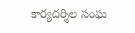కార్యదర్శిల సంఘ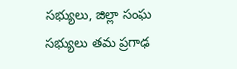సభ్యులు, జిల్లా సంఘ సభ్యులు తమ ప్రగాఢ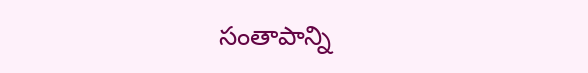సంతాపాన్ని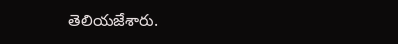తెలియజేశారు.